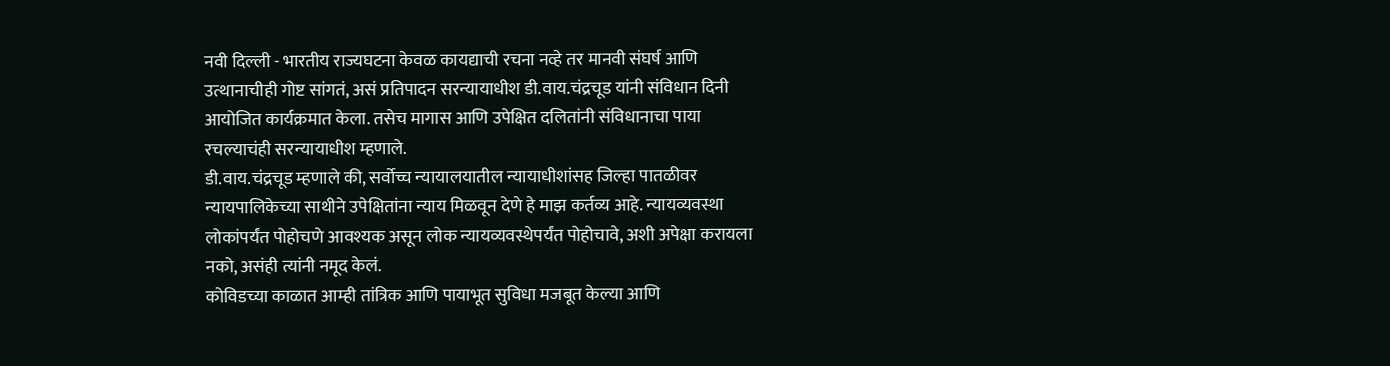नवी दिल्ली - भारतीय राज्यघटना केवळ कायद्याची रचना नव्हे तर मानवी संघर्ष आणि उत्थानाचीही गोष्ट सांगतं, असं प्रतिपादन सरन्यायाधीश डी.वाय.चंद्रचूड यांनी संविधान दिनी आयोजित कार्यक्रमात केला. तसेच मागास आणि उपेक्षित दलितांनी संविधानाचा पाया रचल्याचंही सरन्यायाधीश म्हणाले.
डी.वाय.चंद्रचूड म्हणाले की, सर्वोच्च न्यायालयातील न्यायाधीशांसह जिल्हा पातळीवर न्यायपालिकेच्या साथीने उपेक्षितांना न्याय मिळवून देणे हे माझ कर्तव्य आहे. न्यायव्यवस्था लोकांपर्यंत पोहोचणे आवश्यक असून लोक न्यायव्यवस्थेपर्यंत पोहोचावे, अशी अपेक्षा करायला नको, असंही त्यांनी नमूद केलं.
कोविडच्या काळात आम्ही तांत्रिक आणि पायाभूत सुविधा मजबूत केल्या आणि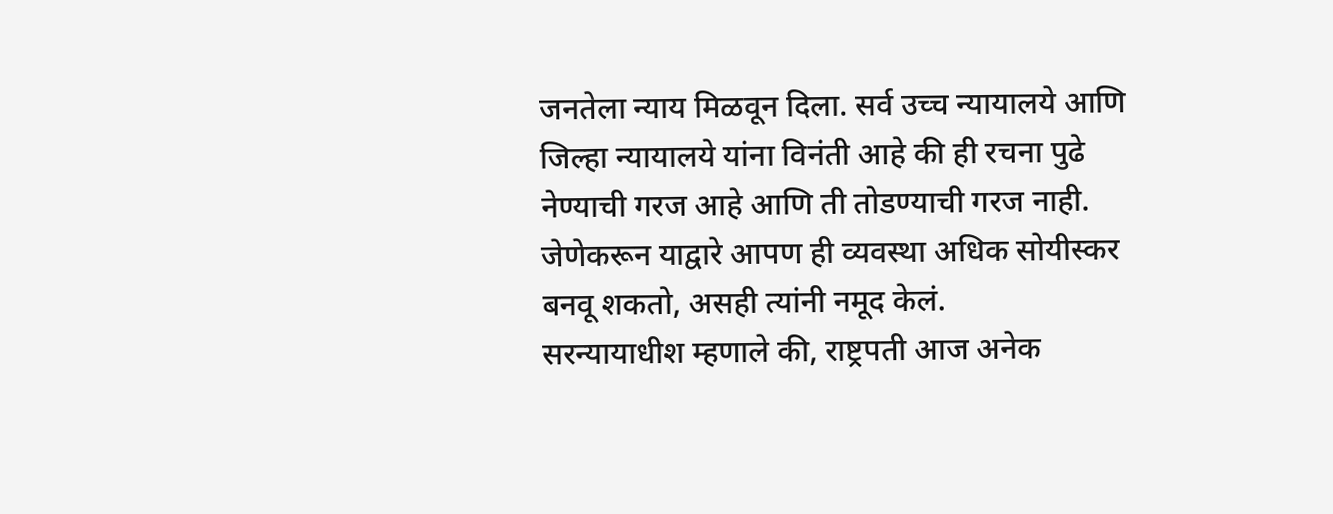जनतेला न्याय मिळवून दिला. सर्व उच्च न्यायालये आणि जिल्हा न्यायालये यांना विनंती आहे की ही रचना पुढे नेण्याची गरज आहे आणि ती तोडण्याची गरज नाही. जेणेकरून याद्वारे आपण ही व्यवस्था अधिक सोयीस्कर बनवू शकतो, असही त्यांनी नमूद केलं.
सरन्यायाधीश म्हणाले की, राष्ट्रपती आज अनेक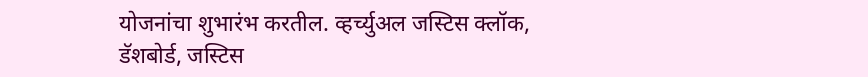योजनांचा शुभारंभ करतील. व्हर्च्युअल जस्टिस क्लॉक, डॅशबोर्ड, जस्टिस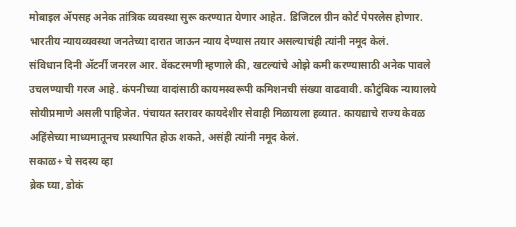मोबाइल ॲपसह अनेक तांत्रिक व्यवस्था सुरू करण्यात येणार आहेत. डिजिटल ग्रीन कोर्ट पेपरलेस होणार. भारतीय न्यायव्यवस्था जनतेच्या दारात जाऊन न्याय देण्यास तयार असल्याचंही त्यांनी नमूद केलं.
संविधान दिनी ॲटर्नी जनरल आर. वेंकटरमणी म्हणाले की, खटल्यांचे ओझे कमी करण्यासाठी अनेक पावले उचलण्याची गरज आहे. कंपनीच्या वादांसाठी कायमस्वरूपी कमिशनची संख्या वाढवावी. कौटुंबिक न्यायालये सोयीप्रमाणे असली पाहिजेत. पंचायत स्तरावर कायदेशीर सेवाही मिळायला हव्यात. कायद्याचे राज्य केवळ अहिंसेच्या माध्यमातूनच प्रस्थापित होऊ शकते, असंही त्यांनी नमूद केलं.
सकाळ+ चे सदस्य व्हा
ब्रेक घ्या, डोकं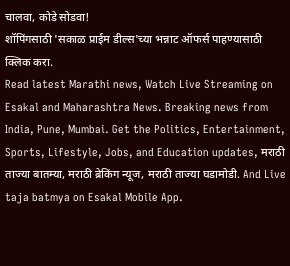चालवा, कोडे सोडवा!
शॉपिंगसाठी 'सकाळ प्राईम डील्स'च्या भन्नाट ऑफर्स पाहण्यासाठी क्लिक करा.
Read latest Marathi news, Watch Live Streaming on Esakal and Maharashtra News. Breaking news from India, Pune, Mumbai. Get the Politics, Entertainment, Sports, Lifestyle, Jobs, and Education updates, मराठी ताज्या बातम्या, मराठी ब्रेकिंग न्यूज, मराठी ताज्या घडामोडी. And Live taja batmya on Esakal Mobile App.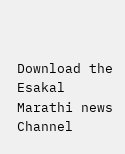Download the Esakal Marathi news Channel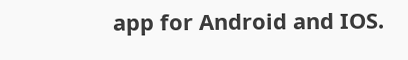app for Android and IOS.